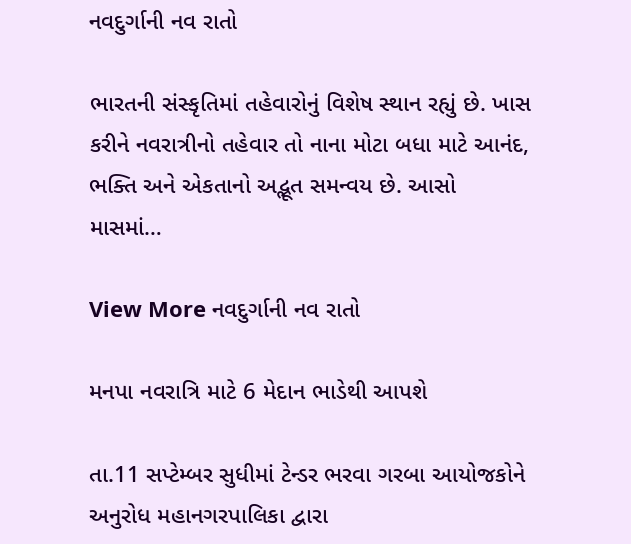નવદુર્ગાની નવ રાતો

ભારતની સંસ્કૃતિમાં તહેવારોનું વિશેષ સ્થાન રહ્યું છે. ખાસ કરીને નવરાત્રીનો તહેવાર તો નાના મોટા બધા માટે આનંદ, ભક્તિ અને એકતાનો અદ્ભૂત સમન્વય છે. આસો માસમાં…

View More નવદુર્ગાની નવ રાતો

મનપા નવરાત્રિ માટે 6 મેદાન ભાડેથી આપશે

તા.11 સપ્ટેમ્બર સુધીમાં ટેન્ડર ભરવા ગરબા આયોજકોને અનુરોધ મહાનગરપાલિકા દ્વારા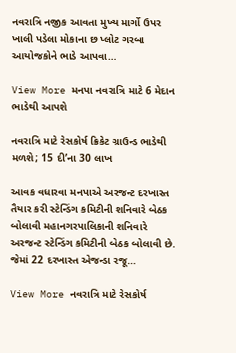નવરાત્રિ નજીક આવતા મુખ્ય માર્ગો ઉપર ખાલી પડેલા મોકાના છ પ્લોટ ગરબા આયોજકોને ભાડે આપવા…

View More મનપા નવરાત્રિ માટે 6 મેદાન ભાડેથી આપશે

નવરાત્રિ માટે રેસકોર્ષ ક્રિકેટ ગ્રાઉન્ડ ભાડેથી મળશે; 15 દી’ના 30 લાખ

આવક વધારવા મનપાએ અરજન્ટ દરખાસ્ત તૈયાર કરી સ્ટેન્ડિંગ કમિટીની શનિવારે બેઠક બોલાવી મહાનગરપાલિકાની શનિવારે અરજન્ટ સ્ટેન્ડિંગ કમિટીની બેઠક બોલાવી છે. જેમાં 22 દરખાસ્ત એજન્ડા રજૂ…

View More નવરાત્રિ માટે રેસકોર્ષ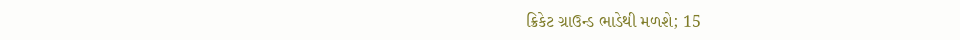ક્રિકેટ ગ્રાઉન્ડ ભાડેથી મળશે; 15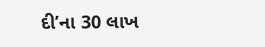દી’ના 30 લાખ